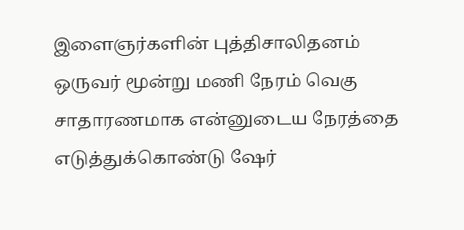இளைஞர்களின் புத்திசாலிதனம்
ஒருவர் மூன்று மணி நேரம் வெகு சாதாரணமாக என்னுடைய நேரத்தை எடுத்துக்கொண்டு ஷேர்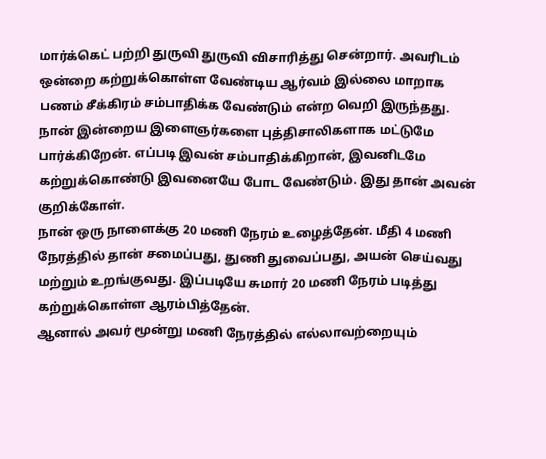மார்க்கெட் பற்றி துருவி துருவி விசாரித்து சென்றார். அவரிடம் ஒன்றை கற்றுக்கொள்ள வேண்டிய ஆர்வம் இல்லை மாறாக பணம் சீக்கிரம் சம்பாதிக்க வேண்டும் என்ற வெறி இருந்தது.
நான் இன்றைய இளைஞர்களை புத்திசாலிகளாக மட்டுமே பார்க்கிறேன். எப்படி இவன் சம்பாதிக்கிறான், இவனிடமே கற்றுக்கொண்டு இவனையே போட வேண்டும். இது தான் அவன் குறிக்கோள்.
நான் ஒரு நாளைக்கு 20 மணி நேரம் உழைத்தேன். மீதி 4 மணி நேரத்தில் தான் சமைப்பது, துணி துவைப்பது, அயன் செய்வது மற்றும் உறங்குவது. இப்படியே சுமார் 20 மணி நேரம் படித்து கற்றுக்கொள்ள ஆரம்பித்தேன்.
ஆனால் அவர் மூன்று மணி நேரத்தில் எல்லாவற்றையும்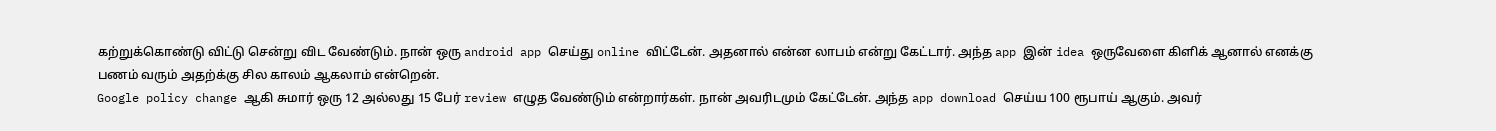கற்றுக்கொண்டு விட்டு சென்று விட வேண்டும். நான் ஒரு android app செய்து online விட்டேன். அதனால் என்ன லாபம் என்று கேட்டார். அந்த app இன் idea ஒருவேளை கிளிக் ஆனால் எனக்கு பணம் வரும் அதற்க்கு சில காலம் ஆகலாம் என்றென்.
Google policy change ஆகி சுமார் ஒரு 12 அல்லது 15 பேர் review எழுத வேண்டும் என்றார்கள். நான் அவரிடமும் கேட்டேன். அந்த app download செய்ய 100 ரூபாய் ஆகும். அவர்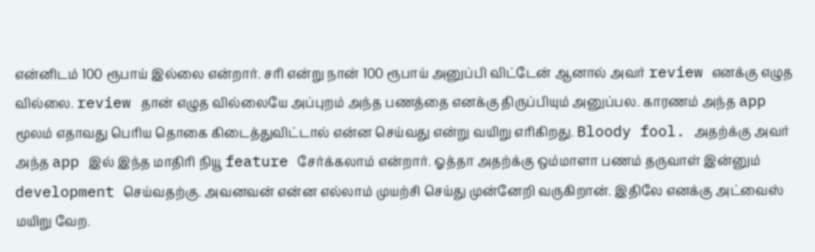என்னிடம் 100 ரூபாய் இல்லை என்றார். சரி என்று நான் 100 ரூபாய் அனுப்பி விட்டேன் ஆனால் அவர் review எனக்கு எழுத வில்லை. review தான் எழுத வில்லையே அப்புறம் அந்த பணத்தை எனக்கு திருப்பியும் அனுப்பல. காரணம் அந்த app மூலம் எதாவது பெரிய தொகை கிடைத்துவிட்டால் என்ன செய்வது என்று வயிறு எரிகிறது. Bloody fool. அதற்க்கு அவர் அந்த app இல் இந்த மாதிரி நியூ feature சேர்க்கலாம் என்றார். ஓத்தா அதற்க்கு ஒம்மாளா பணம் தருவாள் இன்னும் development செய்வதற்கு. அவனவன் என்ன எல்லாம் முயற்சி செய்து முன்னேறி வருகிறான். இதிலே எனக்கு அட்வைஸ் மயிறு வேற.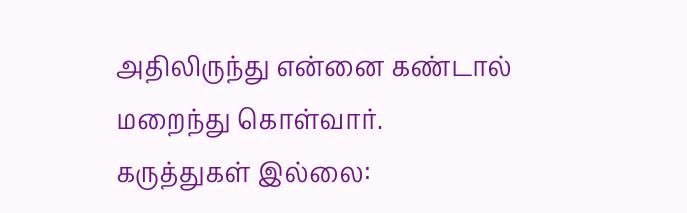அதிலிருந்து என்னை கண்டால் மறைந்து கொள்வார்.
கருத்துகள் இல்லை: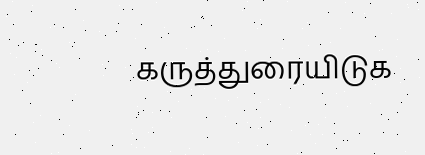கருத்துரையிடுக